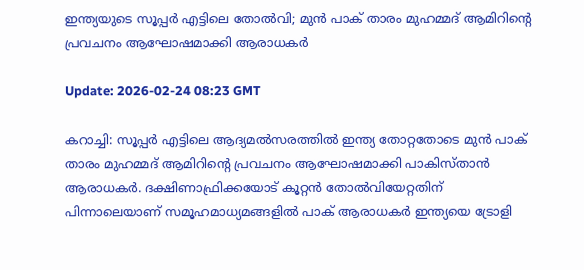ഇന്ത്യയുടെ സൂപ്പര്‍ എട്ടിലെ തോല്‍വി; മുന്‍ പാക് താരം മുഹമ്മദ് ആമിറിന്റെ പ്രവചനം ആഘോഷമാക്കി ആരാധകര്‍

Update: 2026-02-24 08:23 GMT

കറാച്ചി: സൂപ്പര്‍ എട്ടിലെ ആദ്യമല്‍സരത്തില്‍ ഇന്ത്യ തോറ്റതോടെ മുന്‍ പാക് താരം മുഹമ്മദ് ആമിറിന്റെ പ്രവചനം ആഘോഷമാക്കി പാകിസ്താന്‍ ആരാധകര്‍. ദക്ഷിണാഫ്രിക്കയോട് കൂറ്റന്‍ തോല്‍വിയേറ്റതിന് പിന്നാലെയാണ് സമൂഹമാധ്യമങ്ങളില്‍ പാക് ആരാധകര്‍ ഇന്ത്യയെ ട്രോളി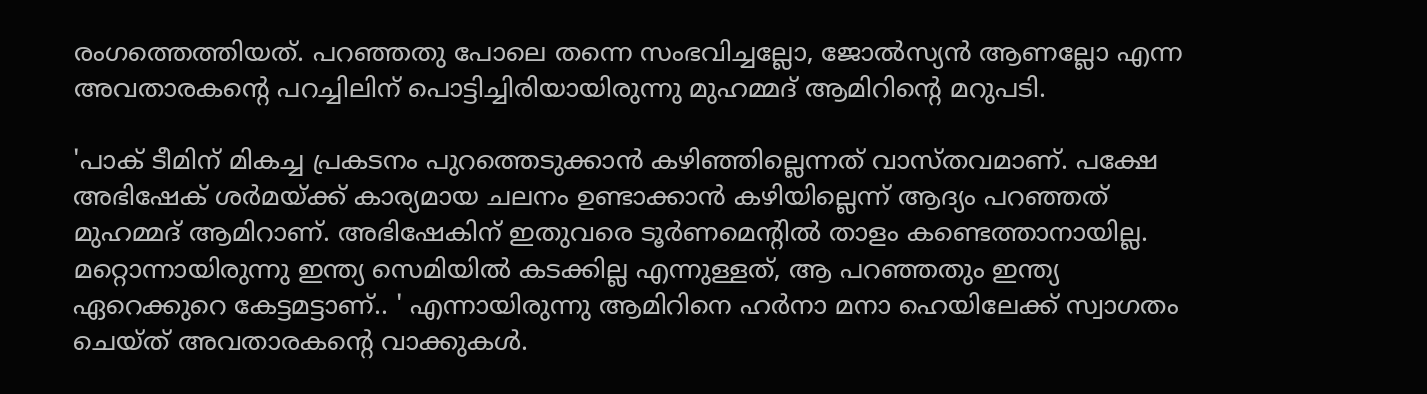രംഗത്തെത്തിയത്. പറഞ്ഞതു പോലെ തന്നെ സംഭവിച്ചല്ലോ, ജോല്‍സ്യന്‍ ആണല്ലോ എന്ന അവതാരകന്റെ പറച്ചിലിന് പൊട്ടിച്ചിരിയായിരുന്നു മുഹമ്മദ് ആമിറിന്റെ മറുപടി.

'പാക് ടീമിന് മികച്ച പ്രകടനം പുറത്തെടുക്കാന്‍ കഴിഞ്ഞില്ലെന്നത് വാസ്തവമാണ്. പക്ഷേ അഭിഷേക് ശര്‍മയ്ക്ക് കാര്യമായ ചലനം ഉണ്ടാക്കാന്‍ കഴിയില്ലെന്ന് ആദ്യം പറഞ്ഞത് മുഹമ്മദ് ആമിറാണ്. അഭിഷേകിന് ഇതുവരെ ടൂര്‍ണമെന്റില്‍ താളം കണ്ടെത്താനായില്ല. മറ്റൊന്നായിരുന്നു ഇന്ത്യ സെമിയില്‍ കടക്കില്ല എന്നുള്ളത്, ആ പറഞ്ഞതും ഇന്ത്യ ഏറെക്കുറെ കേട്ടമട്ടാണ്.. ' എന്നായിരുന്നു ആമിറിനെ ഹര്‍നാ മനാ ഹെയിലേക്ക് സ്വാഗതം ചെയ്ത് അവതാരകന്റെ വാക്കുകള്‍.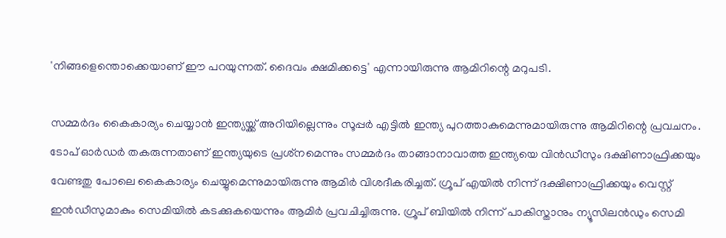'നിങ്ങളെന്തൊക്കെയാണ് ഈ പറയുന്നത്. ദൈവം ക്ഷമിക്കട്ടെ' എന്നായിരുന്നു ആമിറിന്റെ മറുപടി.

സമ്മര്‍ദം കൈകാര്യം ചെയ്യാന്‍ ഇന്ത്യയ്ക്ക് അറിയില്ലെന്നും സൂപ്പര്‍ എട്ടില്‍ ഇന്ത്യ പുറത്താകുമെന്നുമായിരുന്നു ആമിറിന്റെ പ്രവചനം. ടോപ് ഓര്‍ഡര്‍ തകരുന്നതാണ് ഇന്ത്യയുടെ പ്രശ്‌നമെന്നും സമ്മര്‍ദം താങ്ങാനാവാത്ത ഇന്ത്യയെ വിന്‍ഡീസും ദക്ഷിണാഫ്രിക്കയും വേണ്ടതു പോലെ കൈകാര്യം ചെയ്യുമെന്നുമായിരുന്നു ആമിര്‍ വിശദീകരിച്ചത്. ഗ്രൂപ് എയില്‍ നിന്ന് ദക്ഷിണാഫ്രിക്കയും വെസ്റ്റ് ഇന്‍ഡീസുമാകും സെമിയില്‍ കടക്കുകയെന്നും ആമിര്‍ പ്രവചിച്ചിരുന്നു. ഗ്രൂപ് ബിയില്‍ നിന്ന് പാകിസ്താനും ന്യൂസിലന്‍ഡും സെമി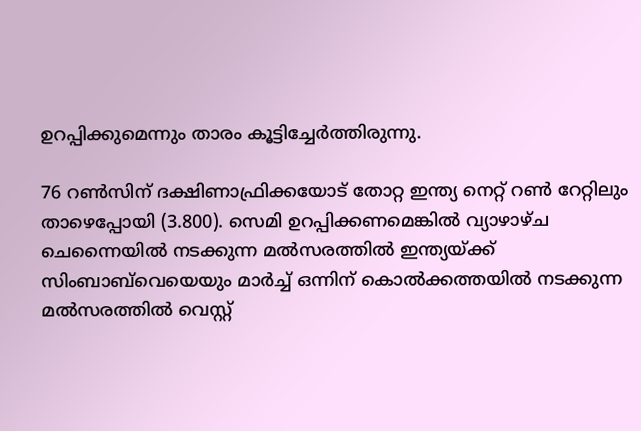ഉറപ്പിക്കുമെന്നും താരം കൂട്ടിച്ചേര്‍ത്തിരുന്നു.

76 റണ്‍സിന് ദക്ഷിണാഫ്രിക്കയോട് തോറ്റ ഇന്ത്യ നെറ്റ് റണ്‍ റേറ്റിലും താഴെപ്പോയി (3.800). സെമി ഉറപ്പിക്കണമെങ്കില്‍ വ്യാഴാഴ്ച ചെന്നൈയില്‍ നടക്കുന്ന മല്‍സരത്തില്‍ ഇന്ത്യയ്ക്ക് സിംബാബ്‌വെയെയും മാര്‍ച്ച് ഒന്നിന് കൊല്‍ക്കത്തയില്‍ നടക്കുന്ന മല്‍സരത്തില്‍ വെസ്റ്റ്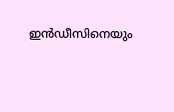ഇന്‍ഡീസിനെയും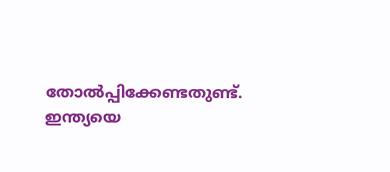തോല്‍പ്പിക്കേണ്ടതുണ്ട്. ഇന്ത്യയെ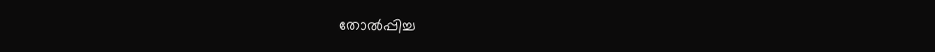തോല്‍പ്പിച്ച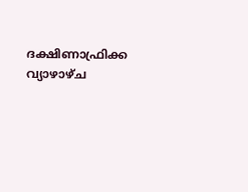ദക്ഷിണാഫ്രിക്ക വ്യാഴാഴ്ച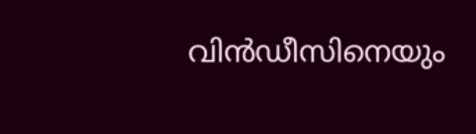വിന്‍ഡീസിനെയും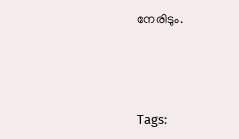നേരിടും.





Tags: